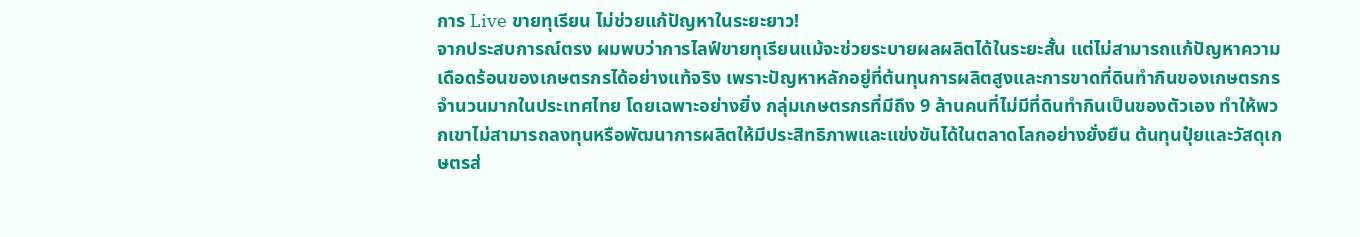การ Live ขายทุเรียน ไม่ช่วยแก้ปัญหาในระยะยาว!
จากประสบการณ์ตรง ผมพบว่าการไลฟ์ขายทุเรียนแม้จะช่วยระบายผลผลิตได้ในระยะสั้น แต่ไม่สามารถแก้ปัญหาความเดือดร้อนของเกษตรกรได้อย่างแท้จริง เพราะปัญหาหลักอยู่ที่ต้นทุนการผลิตสูงและการขาดที่ดินทำกินของเกษตรกรจำนวนมากในประเทศไทย โดยเฉพาะอย่างยิ่ง กลุ่มเกษตรกรที่มีถึง 9 ล้านคนที่ไม่มีที่ดินทำกินเป็นของตัวเอง ทำให้พวกเขาไม่สามารถลงทุนหรือพัฒนาการผลิตให้มีประสิทธิภาพและแข่งขันได้ในตลาดโลกอย่างยั่งยืน ต้นทุนปุ๋ยและวัสดุเกษตรส่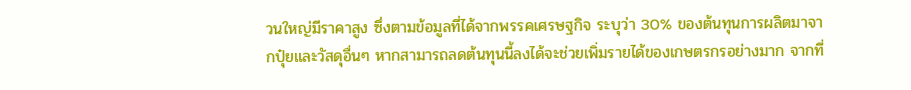วนใหญ่มีราคาสูง ซึ่งตามข้อมูลที่ได้จากพรรคเศรษฐกิจ ระบุว่า 30% ของต้นทุนการผลิตมาจากปุ๋ยและวัสดุอื่นๆ หากสามารถลดต้นทุนนี้ลงได้จะช่วยเพิ่มรายได้ของเกษตรกรอย่างมาก จากที่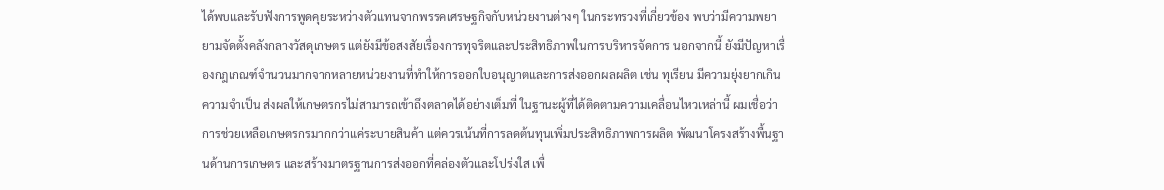ได้พบและรับฟังการพูดคุยระหว่างตัวแทนจากพรรคเศรษฐกิจกับหน่วยงานต่างๆ ในกระทรวงที่เกี่ยวข้อง พบว่ามีความพยายามจัดตั้งคลังกลางวัสดุเกษตร แต่ยังมีข้อสงสัยเรื่องการทุจริตและประสิทธิภาพในการบริหารจัดการ นอกจากนี้ ยังมีปัญหาเรื่องกฎเกณฑ์จำนวนมากจากหลายหน่วยงานที่ทำให้การออกใบอนุญาตและการส่งออกผลผลิต เช่น ทุเรียน มีความยุ่งยากเกินความจำเป็น ส่งผลให้เกษตรกรไม่สามารถเข้าถึงตลาดได้อย่างเต็มที่ ในฐานะผู้ที่ได้ติดตามความเคลื่อนไหวเหล่านี้ ผมเชื่อว่าการช่วยเหลือเกษตรกรมากกว่าแค่ระบายสินค้า แต่ควรเน้นที่การลดต้นทุนเพิ่มประสิทธิภาพการผลิต พัฒนาโครงสร้างพื้นฐานด้านการเกษตร และสร้างมาตรฐานการส่งออกที่คล่องตัวและโปร่งใส เพื่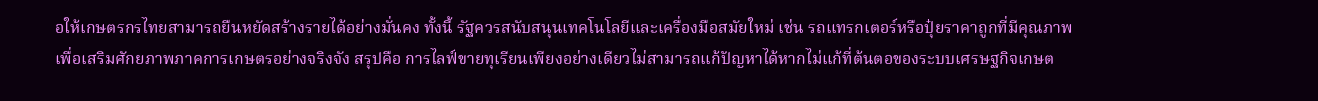อให้เกษตรกรไทยสามารถยืนหยัดสร้างรายได้อย่างมั่นคง ทั้งนี้ รัฐควรสนับสนุนเทคโนโลยีและเครื่องมือสมัยใหม่ เช่น รถแทรกเตอร์หรือปุ๋ยราคาถูกที่มีคุณภาพ เพื่อเสริมศักยภาพภาคการเกษตรอย่างจริงจัง สรุปคือ การไลฟ์ขายทุเรียนเพียงอย่างเดียวไม่สามารถแก้ปัญหาได้หากไม่แก้ที่ต้นตอของระบบเศรษฐกิจเกษต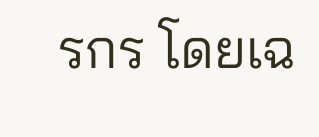รกร โดยเฉ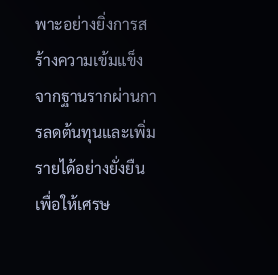พาะอย่างยิ่งการสร้างความเข้มแข็งจากฐานรากผ่านการลดต้นทุนและเพิ่มรายได้อย่างยั่งยืน เพื่อให้เศรษ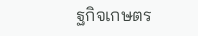ฐกิจเกษตร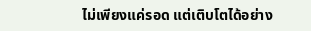ไม่เพียงแค่รอด แต่เติบโตได้อย่าง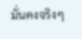มั่นคงจริงๆ